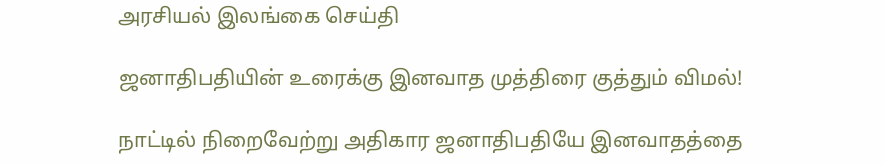அரசியல் இலங்கை செய்தி

ஜனாதிபதியின் உரைக்கு இனவாத முத்திரை குத்தும் விமல்!

நாட்டில் நிறைவேற்று அதிகார ஜனாதிபதியே இனவாதத்தை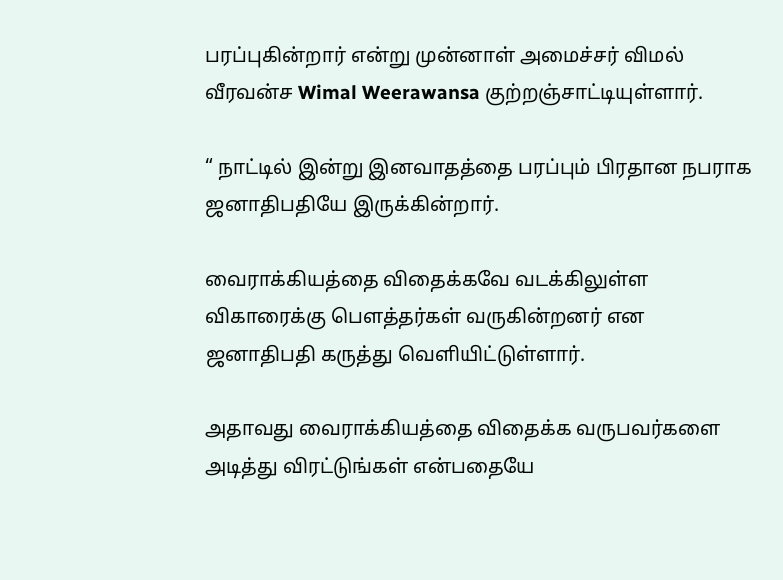பரப்புகின்றார் என்று முன்னாள் அமைச்சர் விமல் வீரவன்ச Wimal Weerawansa குற்றஞ்சாட்டியுள்ளார்.

“ நாட்டில் இன்று இனவாதத்தை பரப்பும் பிரதான நபராக ஜனாதிபதியே இருக்கின்றார்.

வைராக்கியத்தை விதைக்கவே வடக்கிலுள்ள விகாரைக்கு பௌத்தர்கள் வருகின்றனர் என ஜனாதிபதி கருத்து வெளியிட்டுள்ளார்.

அதாவது வைராக்கியத்தை விதைக்க வருபவர்களை அடித்து விரட்டுங்கள் என்பதையே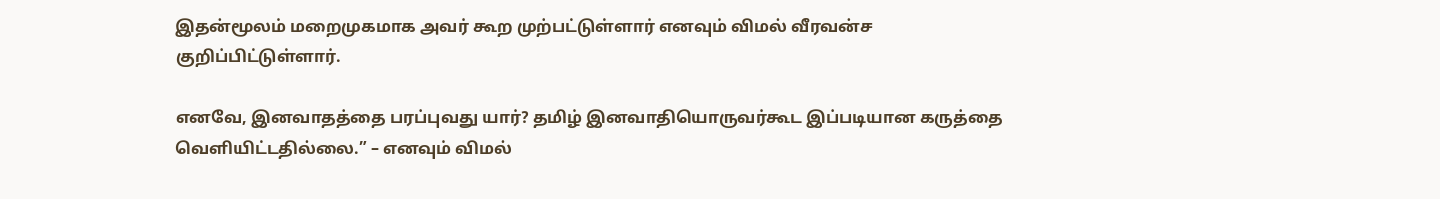இதன்மூலம் மறைமுகமாக அவர் கூற முற்பட்டுள்ளார் எனவும் விமல் வீரவன்ச குறிப்பிட்டுள்ளார்.

எனவே, இனவாதத்தை பரப்புவது யார்? தமிழ் இனவாதியொருவர்கூட இப்படியான கருத்தை வெளியிட்டதில்லை.” – எனவும் விமல்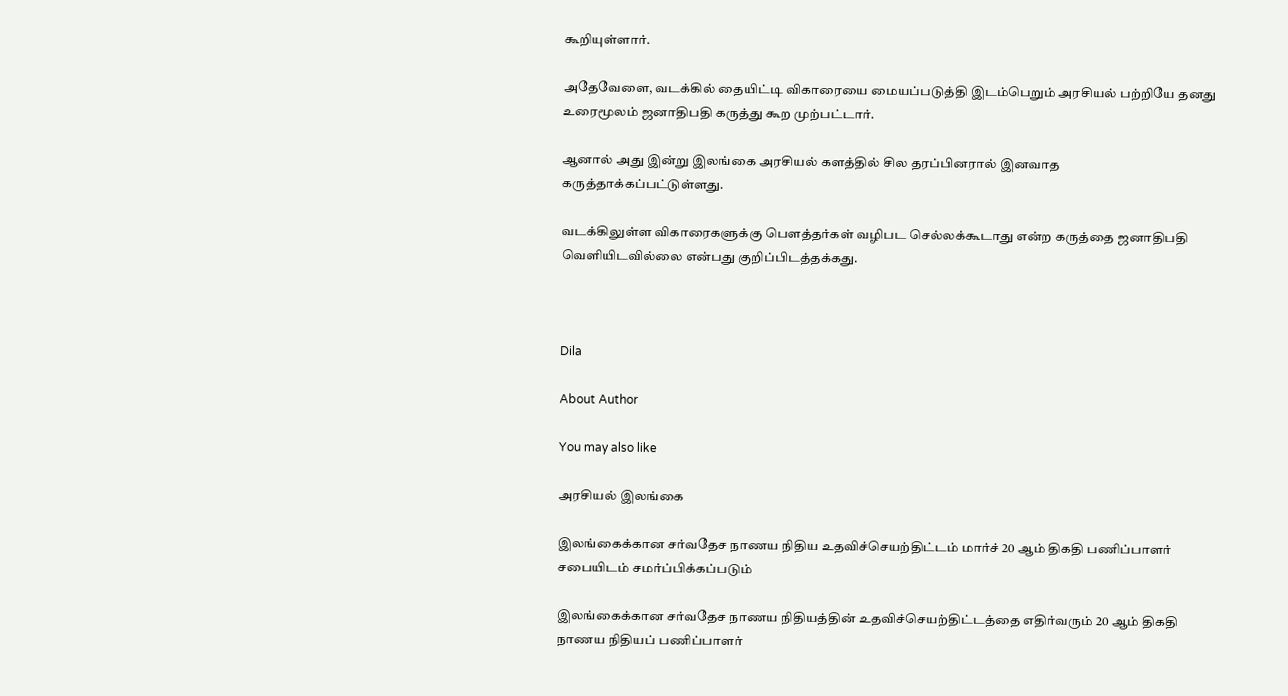கூறியுள்ளார்.

அதேவேளை, வடக்கில் தையிட்டி விகாரையை மையப்படுத்தி இடம்பெறும் அரசியல் பற்றியே தனது உரைமூலம் ஜனாதிபதி கருத்து கூற முற்பட்டார்.

ஆனால் அது இன்று இலங்கை அரசியல் களத்தில் சில தரப்பினரால் இனவாத கருத்தாக்கப்பட்டுள்ளது.

வடக்கிலுள்ள விகாரைகளுக்கு பௌத்தர்கள் வழிபட செல்லக்கூடாது என்ற கருத்தை ஜனாதிபதி வெளியிடவில்லை என்பது குறிப்பிடத்தக்கது.



Dila

About Author

You may also like

அரசியல் இலங்கை

இலங்கைக்கான சர்வதேச நாணய நிதிய உதவிச்செயற்திட்டம் மார்ச் 20 ஆம் திகதி பணிப்பாளர் சபையிடம் சமர்ப்பிக்கப்படும்

இலங்கைக்கான சர்வதேச நாணய நிதியத்தின் உதவிச்செயற்திட்டத்தை எதிர்வரும் 20 ஆம் திகதி நாணய நிதியப் பணிப்பாளர்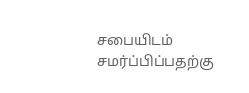சபையிடம் சமர்ப்பிப்பதற்கு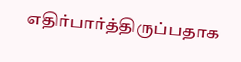எதிர்பார்த்திருப்பதாக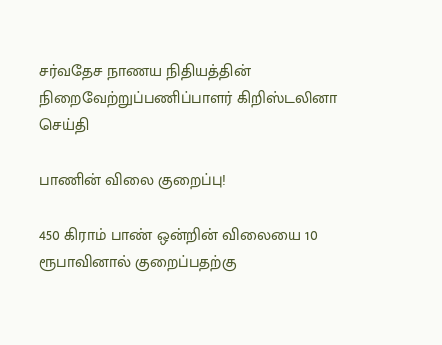சர்வதேச நாணய நிதியத்தின் நிறைவேற்றுப்பணிப்பாளர் கிறிஸ்டலினா
செய்தி

பாணின் விலை குறைப்பு!

450 கிராம் பாண் ஒன்றின் விலையை 10 ரூபாவினால் குறைப்பதற்கு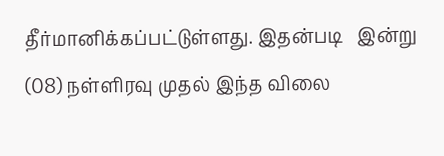தீர்மானிக்கப்பட்டுள்ளது. இதன்படி   இன்று (08) நள்ளிரவு முதல் இந்த விலை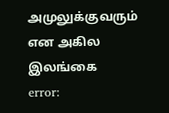அமுலுக்குவரும் என அகில இலங்கை
error: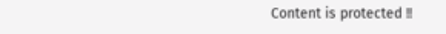Content is protected !!